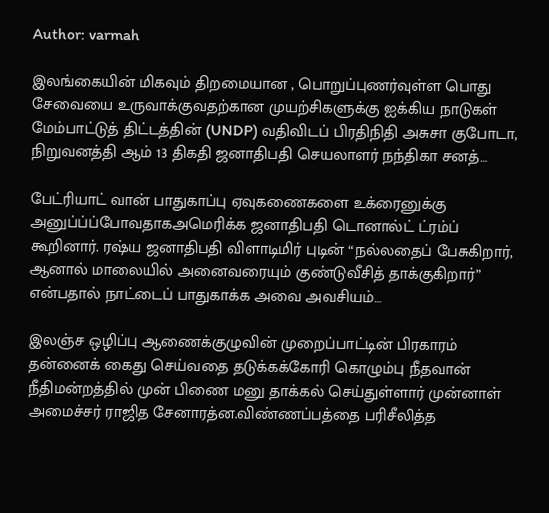Author: varmah

இலங்கையின் மிகவும் திறமையான , பொறுப்புணர்வுள்ள பொது சேவையை உருவாக்குவதற்கான முயற்சிகளுக்கு ஐக்கிய நாடுகள் மேம்பாட்டுத் திட்டத்தின் (UNDP) வதிவிடப் பிரதிநிதி அசுசா குபோடா, நிறுவனத்தி ஆம் 13 திகதி ஜனாதிபதி செயலாளர் நந்திகா சனத்…

பேட்ரியாட் வான் பாதுகாப்பு ஏவுகணைகளை உக்ரைனுக்கு அனுப்ப்ப்போவதாக‌அமெரிக்க ஜனாதிபதி டொனால்ட் ட்ரம்ப் கூறினார். ரஷ்ய ஜனாதிபதி விளாடிமிர் புடின் “நல்லதைப் பேசுகிறார், ஆனால் மாலையில் அனைவரையும் குண்டுவீசித் தாக்குகிறார்” என்பதால் நாட்டைப் பாதுகாக்க அவை அவசியம்…

இலஞ்ச ஒழிப்பு ஆணைக்குழுவின் முறைப்பாட்டின் பிரகாரம் தன்னைக் கைது செய்வதை தடுக்கக்கோரி கொழும்பு நீதவான் நீதிமன்றத்தில் முன் பிணை மனு தாக்கல் செய்துள்ளார் முன்னாள் அமைச்சர் ராஜித சேனாரத்ன.விண்ணப்பத்தை பரிசீலித்த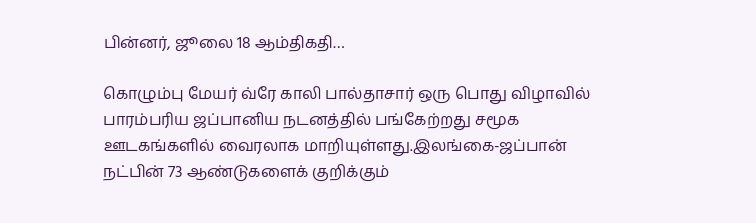பின்னர், ஜூலை 18 ஆம்திக‌தி…

கொழும்பு மேயர் வ்ரே காலி பால்தாசார் ஒரு பொது விழாவில் பாரம்பரிய ஜப்பானிய நடனத்தில் பங்கேற்றது சமூக ஊடகங்களில் வைரலாக‌ மாறியுள்ளது.இலங்கை-ஜப்பான் நட்பின் 73 ஆண்டுகளைக் குறிக்கும்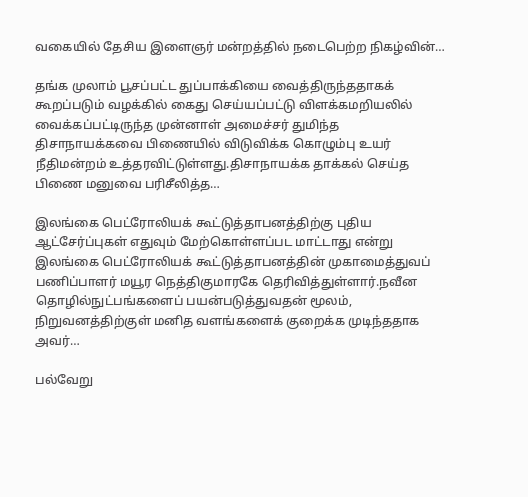வகையில் தேசிய இளைஞர் மன்றத்தில் நடைபெற்ற நிகழ்வின்…

தங்க முலாம் பூசப்பட்ட துப்பாக்கியை வைத்திருந்ததாகக் கூறப்படும் வழக்கில் கைது செய்யப்பட்டு விளக்கமறியலில் வைக்கப்பட்டிருந்த முன்னாள் அமைச்சர் துமிந்த திசாநாயக்கவை பிணையில் விடுவிக்க கொழும்பு உயர் நீதிமன்றம் உத்தரவிட்டுள்ளது.திசாநாயக்க தாக்கல் செய்த பிணை மனுவை பரிசீலித்த…

இலங்கை பெட்ரோலியக் கூட்டுத்தாபனத்திற்கு புதிய ஆட்சேர்ப்புகள் எதுவும் மேற்கொள்ளப்பட மாட்டாது என்று இலங்கை பெட்ரோலியக் கூட்டுத்தாபனத்தின் முகாமைத்துவப் பணிப்பாளர் மயூர நெத்திகுமாரகே தெரிவித்துள்ளார்.நவீன தொழில்நுட்பங்களைப் பயன்படுத்துவதன் மூலம், நிறுவனத்திற்குள் மனித வளங்களைக் குறைக்க முடிந்ததாக அவர்…

பல்வேறு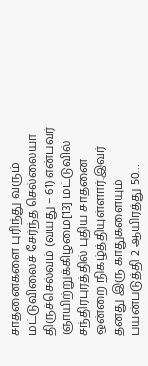சாதனைகளை புரிந்து வரும் மட்டுவிலைச் சேர்ந்த செல்லையா திருச்செல்வம் (வயது – 61) என்பவர் ஞாயிற்றுக்கிழமை[13] மட்டுவில் சந்திரபுரத்தில் புதிய சாதனை ஒன்றை நிகழ்த்தியுள்ளார்.இவர் தனது இரு காதுகளையும் பயன்படுத்தி 2 ஆயிரத்து 50…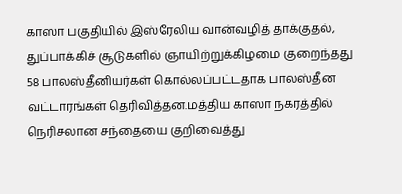காஸா பகுதியில் இஸ்ரேலிய வான்வழித் தாக்குதல், துப்பாக்கிச் சூடுகளில் ஞாயிற்றுக்கிழமை குறைந்தது 58 பாலஸ்தீனியர்கள் கொல்லப்பட்டதாக பாலஸ்தீன வட்டாரங்கள் தெரிவித்தன.மத்திய காஸா நகரத்தில் நெரிசலான சந்தையை குறிவைத்து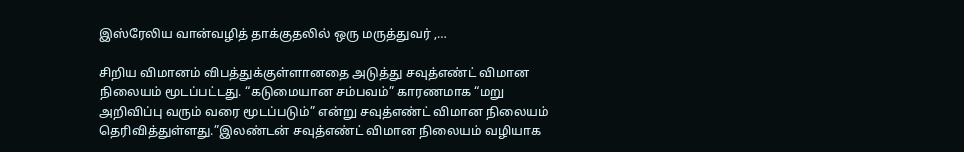இஸ்ரேலிய வான்வழித் தாக்குதலில் ஒரு மருத்துவர் ,…

சிறிய விமானம் விபத்துக்குள்ளானதை அடுத்து சவுத்எண்ட் விமான நிலையம் மூடப்பட்டது. “கடுமையான சம்பவம்” காரணமாக “மறு அறிவிப்பு வரும் வரை மூடப்படும்” என்று சவுத்எண்ட் விமான நிலையம் தெரிவித்துள்ளது.”இலண்டன் சவுத்எண்ட் விமான நிலையம் வழியாக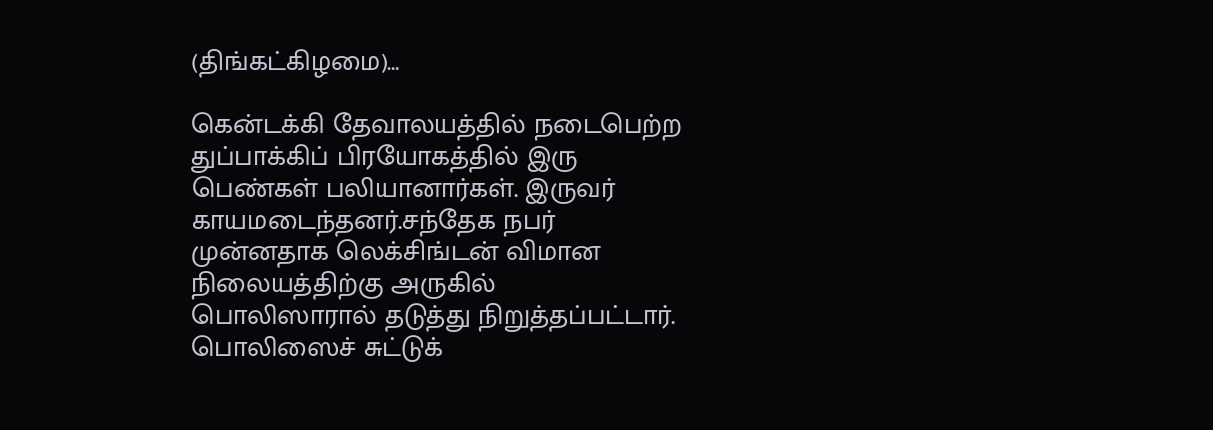(திங்கட்கிழமை)…

கென்டக்கி தேவாலயத்தில் நடைபெற்ற துப்பாக்கிப் பிரயோகத்தில் இரு பெண்கள் பலியானார்கள். இருவர் காயமடைந்தனர்.சந்தேக நபர் முன்னதாக லெக்சிங்டன் விமான நிலையத்திற்கு அருகில் பொலிஸாரால் தடுத்து நிறுத்தப்பட்டார். பொலிஸைச் சுட்டுக்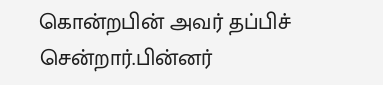கொன்றபின் அவர் தப்பிச் சென்றார்.பின்னர்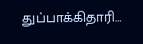துப்பாக்கிதாரி…